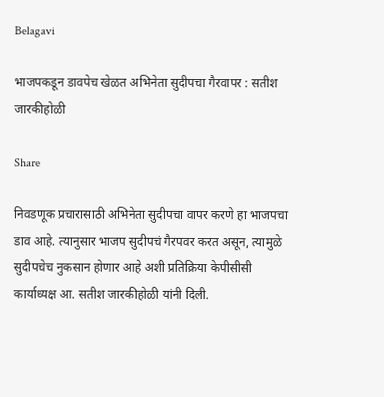Belagavi

भाजपकडून डावपेच खेळत अभिनेता सुदीपचा गैरवापर : सतीश जारकीहोळी

Share

निवडणूक प्रचारासाठी अभिनेता सुदीपचा वापर करणे हा भाजपचा डाव आहे. त्यानुसार भाजप सुदीपचं गैरपवर करत असून, त्यामुळे सुदीपचेच नुकसान होणार आहे अशी प्रतिक्रिया केपीसीसी कार्याध्यक्ष आ. सतीश जारकीहोळी यांनी दिली.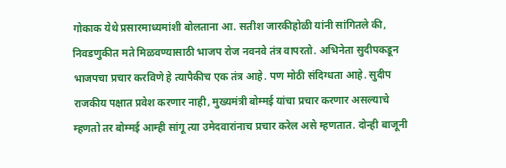गोकाक येथे प्रसारमाध्यमांशी बोलताना आ. सतीश जारकीहोळी यांनी सांगितले की, निवडणुकीत मते मिळवण्यासाठी भाजप रोज नवनवे तंत्र वापरतो. अभिनेता सुदीपकडून भाजपचा प्रचार करविणे हे त्यापैकीच एक तंत्र आहे. पण मोठी संदिग्धता आहे. सुदीप राजकीय पक्षात प्रवेश करणार नाही, मुख्यमंत्री बोम्मई यांचा प्रचार करणार असल्याचे म्हणतो तर बोम्मई आम्ही सांगू त्या उमेदवारांनाच प्रचार करेल असे म्हणतात. दोन्ही बाजूनी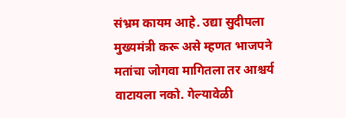संभ्रम कायम आहे. उद्या सुदीपला मुख्यमंत्री करू असे म्हणत भाजपने मतांचा जोगवा मागितला तर आश्चर्य वाटायला नको. गेल्यावेळी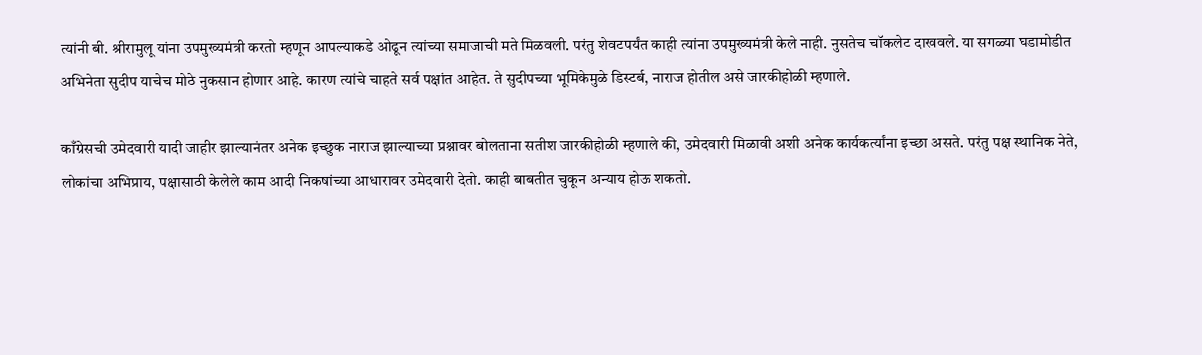त्यांनी बी. श्रीरामुलू यांना उपमुख्यमंत्री करतो म्हणून आपल्याकडे ओढून त्यांच्या समाजाची मते मिळवली. परंतु शेवटपर्यंत काही त्यांना उपमुख्यमंत्री केले नाही. नुसतेच चॉकलेट दाखवले. या सगळ्या घडामोडीत अभिनेता सुदीप याचेच मोठे नुकसान होणार आहे. कारण त्यांचे चाहते सर्व पक्षांत आहेत. ते सुदीपच्या भूमिकेमुळे डिस्टर्ब, नाराज होतील असे जारकीहोळी म्हणाले.

काँग्रेसची उमेदवारी यादी जाहीर झाल्यानंतर अनेक इच्छुक नाराज झाल्याच्या प्रश्नावर बोलताना सतीश जारकीहोळी म्हणाले की, उमेदवारी मिळावी अशी अनेक कार्यकर्त्यांना इच्छा असते. परंतु पक्ष स्थानिक नेते, लोकांचा अभिप्राय, पक्षासाठी केलेले काम आदी निकषांच्या आधारावर उमेदवारी देतो. काही बाबतीत चुकून अन्याय होऊ शकतो.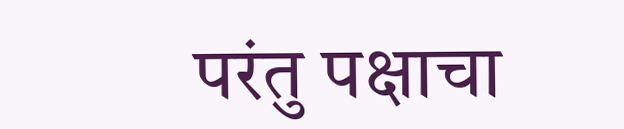परंतु पक्षाचा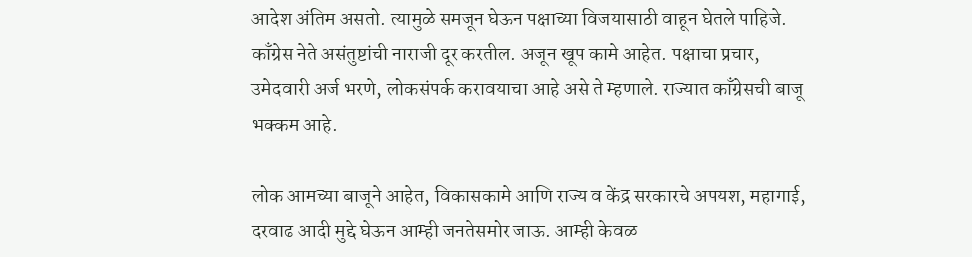आदेश अंतिम असतो. त्यामुळे समजून घेऊन पक्षाच्या विजयासाठी वाहून घेतले पाहिजे. काँग्रेस नेते असंतुष्टांची नाराजी दूर करतील. अजून खूप कामे आहेत. पक्षाचा प्रचार, उमेदवारी अर्ज भरणे, लोकसंपर्क करावयाचा आहे असे ते म्हणाले. राज्यात काँग्रेसची बाजू भक्कम आहे.

लोक आमच्या बाजूने आहेत, विकासकामे आणि राज्य व केंद्र सरकारचे अपयश, महागाई, दरवाढ आदी मुद्दे घेऊन आम्ही जनतेसमोर जाऊ. आम्ही केवळ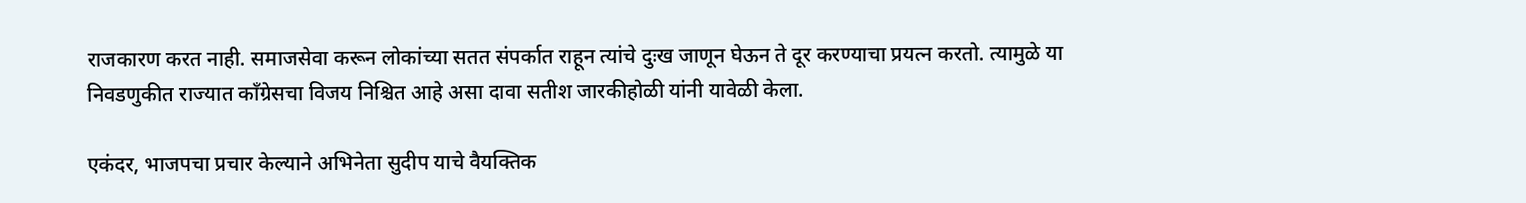राजकारण करत नाही. समाजसेवा करून लोकांच्या सतत संपर्कात राहून त्यांचे दुःख जाणून घेऊन ते दूर करण्याचा प्रयत्न करतो. त्यामुळे या निवडणुकीत राज्यात काँग्रेसचा विजय निश्चित आहे असा दावा सतीश जारकीहोळी यांनी यावेळी केला.

एकंदर, भाजपचा प्रचार केल्याने अभिनेता सुदीप याचे वैयक्तिक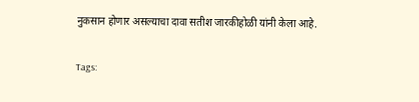नुकसान होणार असल्याचा दावा सतीश जारकीहोळी यांनी केला आहे.

Tags: